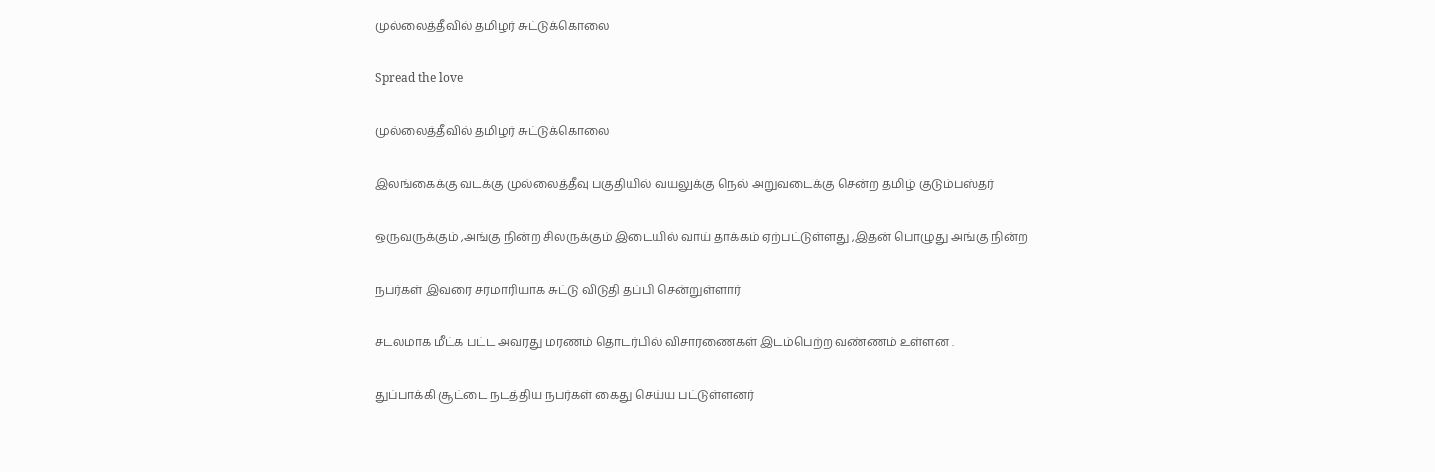முல்லைத்தீவில் தமிழர் சுட்டுக்கொலை

Spread the love

முல்லைத்தீவில் தமிழர் சுட்டுக்கொலை

இலங்கைக்கு வடக்கு முல்லைத்தீவு பகுதியில் வயலுக்கு நெல் அறுவடைக்கு சென்ற தமிழ் குடும்பஸ்தர்

ஒருவருக்கும் ,அங்கு நின்ற சிலருக்கும் இடையில் வாய் தாக்கம் ஏற்பட்டுள்ளது ,இதன் பொழுது அங்கு நின்ற

நபர்கள் இவரை சரமாரியாக சுட்டு விடுதி தப்பி சென்றுள்ளார்

சடலமாக மீட்க பட்ட அவரது மரணம் தொடர்பில் விசாரணைகள் இடம்பெற்ற வண்ணம் உள்ளன .

துப்பாக்கி சூட்டை நடத்திய நபர்கள் கைது செய்ய பட்டுள்ளனர்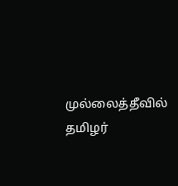முல்லைத்தீவில் தமிழர்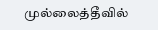முல்லைத்தீவில்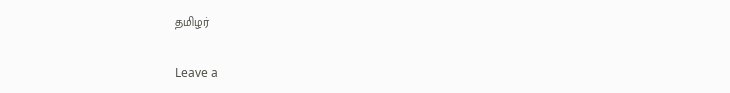தமிழர்

Leave a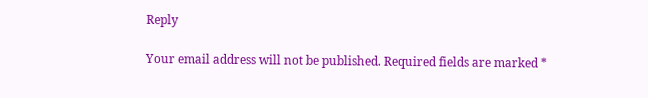Reply

Your email address will not be published. Required fields are marked *